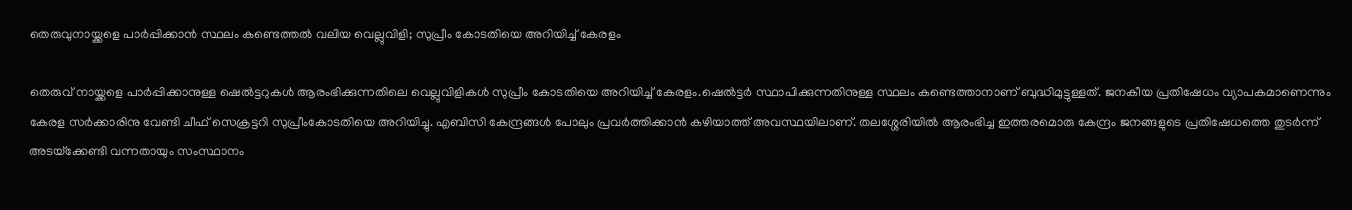തെരുവുനായ്ക്കളെ പാര്‍പ്പിക്കാന്‍ സ്ഥലം കണ്ടെത്തല്‍ വലിയ വെല്ലുവിളി; സുപ്രീം കോടതിയെ അറിയിച്ച്‌ കേരളം

തെരുവ് നായ്ക്കളെ പാര്‍പ്പിക്കാനുള്ള ഷെല്‍ട്ടറുകള്‍ ആരംഭിക്കുന്നതിലെ വെല്ലുവിളികള്‍ സുപ്രീം കോടതിയെ അറിയിച്ച്‌ കേരളം.ഷെല്‍ട്ടര്‍ സ്ഥാപിക്കുന്നതിനുള്ള സ്ഥലം കണ്ടെത്താനാണ് ബുദ്ധിമുട്ടുള്ളത്. ജനകീയ പ്രതിഷേധം വ്യാപകമാണെന്നും കേരള സര്‍ക്കാരിനു വേണ്ടി ചീഫ് സെക്രട്ടറി സുപ്രീംകോടതിയെ അറിയിച്ചു. എബിസി കേന്ദ്രങ്ങള്‍ പോലും പ്രവര്‍ത്തിക്കാന്‍ കഴിയാത്ത് അവസ്ഥയിലാണ്. തലശ്ശേരിയില്‍ ആരംഭിച്ച ഇത്തരമൊരു കേന്ദ്രം ജനങ്ങളുടെ പ്രതിഷേധത്തെ തുടര്‍ന്ന് അടയ്‌ക്കേണ്ടി വന്നതായും സംസ്ഥാനം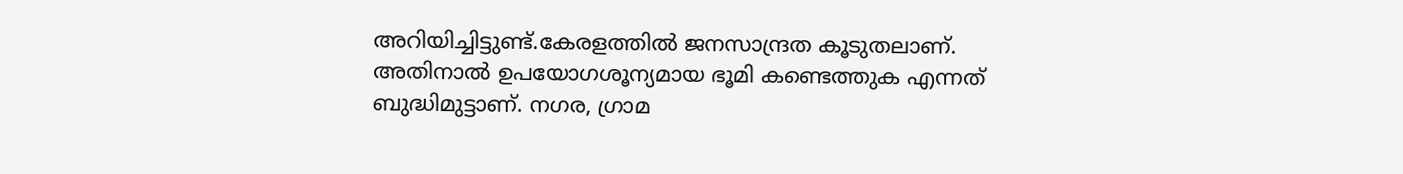അറിയിച്ചിട്ടുണ്ട്.കേരളത്തില്‍ ജനസാന്ദ്രത കൂടുതലാണ്. അതിനാല്‍ ഉപയോഗശൂന്യമായ ഭൂമി കണ്ടെത്തുക എന്നത് ബുദ്ധിമുട്ടാണ്. നഗര, ഗ്രാമ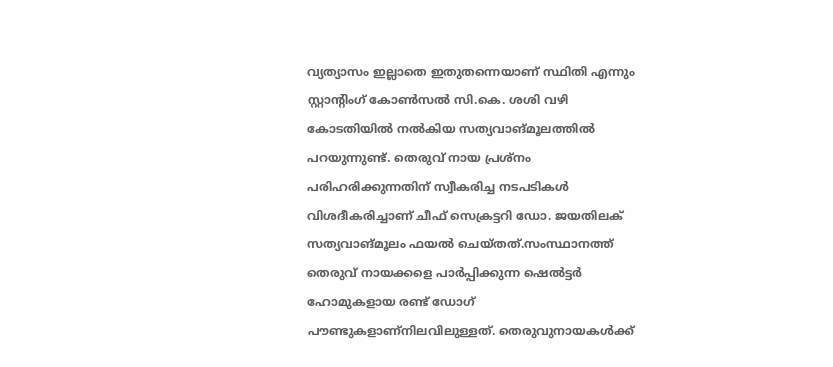വ്യത്യാസം ഇല്ലാതെ ഇതുതന്നെയാണ് സ്ഥിതി എന്നും സ്റ്റാന്റിംഗ് കോണ്‍സല്‍ സി.കെ. ശശി വഴി കോടതിയില്‍ നല്‍കിയ സത്യവാങ്മൂലത്തില്‍ പറയുന്നുണ്ട്. തെരുവ് നായ പ്രശ്‌നം പരിഹരിക്കുന്നതിന് സ്വീകരിച്ച നടപടികള്‍ വിശദീകരിച്ചാണ് ചീഫ് സെക്രട്ടറി ഡോ. ജയതിലക് സത്യവാങ്മൂലം ഫയല്‍ ചെയ്തത്.സംസ്ഥാനത്ത് തെരുവ് നായക്കളെ പാര്‍പ്പിക്കുന്ന ഷെല്‍ട്ടര്‍ ഹോമുകളായ രണ്ട് ഡോഗ് പൗണ്ടുകളാണ്‌നിലവിലുള്ളത്. തെരുവുനായകള്‍ക്ക്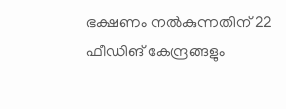ഭക്ഷണം നല്‍കുന്നതിന് 22 ഫീഡിങ് കേന്ദ്രങ്ങളും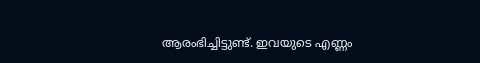ആരംഭിച്ചിട്ടുണ്ട്. ഇവയുടെ എണ്ണം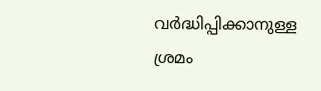വര്‍ദ്ധിപ്പിക്കാനുള്ള ശ്രമം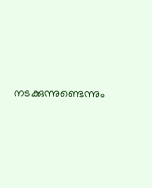നടക്കുന്നുണ്ടെന്നും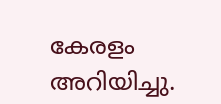കേരളം അറിയിച്ചു.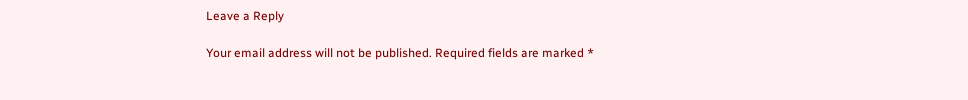Leave a Reply

Your email address will not be published. Required fields are marked *